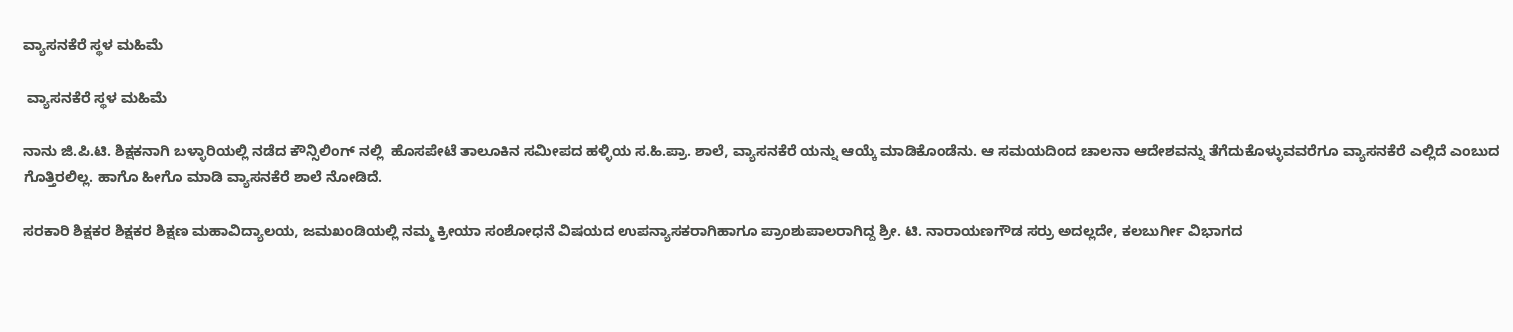ವ್ಯಾಸನಕೆರೆ ಸ್ಥಳ ಮಹಿಮೆ

 ವ್ಯಾಸನಕೆರೆ ಸ್ಥಳ ಮಹಿಮೆ

ನಾನು ಜಿ.ಪಿ.ಟಿ. ಶಿಕ್ಷಕನಾಗಿ ಬಳ್ಳಾರಿಯಲ್ಲಿ ನಡೆದ ಕೌನ್ಸಿಲಿಂಗ್ ನಲ್ಲಿ  ಹೊಸಪೇಟೆ ತಾಲೂಕಿನ ಸಮೀಪದ ಹಳ್ಳಿಯ ಸ.ಹಿ.ಪ್ರಾ. ಶಾಲೆ, ವ್ಯಾಸನಕೆರೆ ಯನ್ನು ಆಯ್ಕೆ ಮಾಡಿಕೊಂಡೆನು. ಆ ಸಮಯದಿಂದ ಚಾಲನಾ ಆದೇಶವನ್ನು ತೆಗೆದುಕೊಳ್ಳುವವರೆಗೂ ವ್ಯಾಸನಕೆರೆ ಎಲ್ಲಿದೆ ಎಂಬುದ ಗೊತ್ತಿರಲಿಲ್ಲ. ಹಾಗೊ ಹೀಗೊ ಮಾಡಿ ವ್ಯಾಸನಕೆರೆ ಶಾಲೆ ನೋಡಿದೆ.

ಸರಕಾರಿ ಶಿಕ್ಷಕರ ಶಿಕ್ಷಕರ ಶಿಕ್ಷಣ ಮಹಾವಿದ್ಯಾಲಯ, ಜಮಖಂಡಿಯಲ್ಲಿ ನಮ್ಮ ಕ್ರೀಯಾ ಸಂಶೋಧನೆ ವಿಷಯದ ಉಪನ್ಯಾಸಕರಾಗಿಹಾಗೂ ಪ್ರಾಂಶುಪಾಲರಾಗಿದ್ದ ಶ್ರೀ. ಟಿ. ನಾರಾಯಣಗೌಡ ಸರ್ರು ಅದಲ್ಲದೇ, ಕಲಬುರ್ಗೀ ವಿಭಾಗದ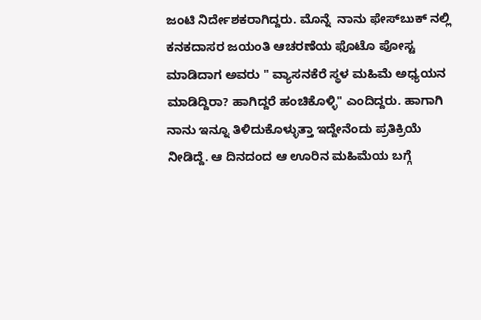ಜಂಟಿ ನಿರ್ದೇಶಕರಾಗಿದ್ದರು. ಮೊನ್ನೆ‌  ನಾನು ಫೇಸ್‌ಬುಕ್‌ ನಲ್ಲಿ ಕನಕದಾಸರ ಜಯಂತಿ ಆಚರಣೆಯ ಫೊಟೊ ಪೋಸ್ಟ ಮಾಡಿದಾಗ ಅವರು " ವ್ಯಾಸನಕೆರೆ ಸ್ಥಳ ಮಹಿಮೆ ಅಧ್ಯಯನ ಮಾಡಿದ್ದಿರಾ? ಹಾಗಿದ್ದರೆ ಹಂಚಿಕೊಳ್ಳಿ" ಎಂದಿದ್ದರು. ಹಾಗಾಗಿ ನಾನು ಇನ್ನೂ ತಿಳಿದುಕೊಳ್ಳುತ್ತಾ ಇದ್ದೇನೆಂದು ಪ್ರತಿಕ್ರಿಯೆ ನೀಡಿದ್ದೆ. ಆ ದಿನದಂದ ಆ ಊರಿನ ಮಹಿಮೆಯ ಬಗ್ಗೆ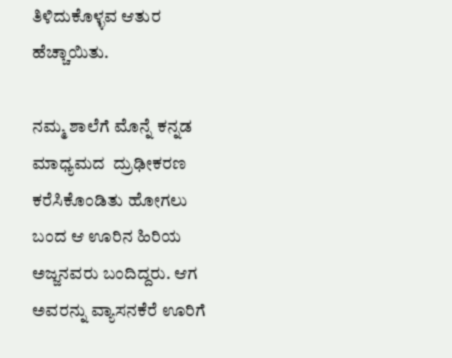ತಿಳಿದುಕೊಳ್ಳವ ಆತುರ ಹೆಚ್ಚಾಯಿತು.

ನಮ್ಮ ಶಾಲೆಗೆ ಮೊನ್ನೆ ಕನ್ನಡ ಮಾಧ್ಯಮದ  ದ್ರುಢೀಕರಣ ಕರೆಸಿಕೊಂಡಿತು ಹೋಗಲು ಬಂದ ಆ ಊರಿನ ಹಿರಿಯ ಅಜ್ಜನವರು ಬಂದಿದ್ದರು. ಆಗ ಅವರನ್ನು ವ್ಯಾಸನಕೆರೆ ಊರಿಗೆ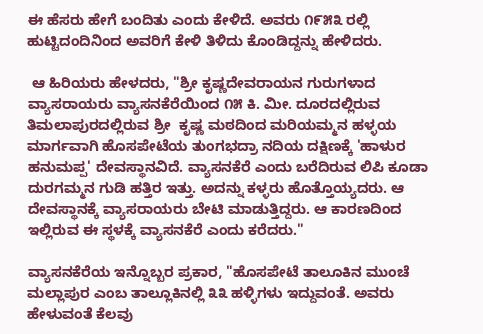ಈ ಹೆಸರು ಹೇಗೆ ಬಂದಿತು ಎಂದು ಕೇಳಿದೆ. ಅವರು ೧೯೫೩ ರಲ್ಲಿ ಹುಟ್ಟಿದಂದಿನಿಂದ ಅವರಿಗೆ ಕೇಳಿ ತಿಳಿದು ಕೊಂಡಿದ್ದನ್ನು ಹೇಳಿದರು.

 ಆ ಹಿರಿಯರು ಹೇಳದರು, "ಶ್ರೀ ಕೃಷ್ಣದೇವರಾಯನ ಗುರುಗಳಾದ ವ್ಯಾಸರಾಯರು ವ್ಯಾಸನಕೆರೆಯಿಂದ ೧೫ ಕಿ. ಮೀ. ದೂರದಲ್ಲಿರುವ ತಿಮಲಾಪುರದಲ್ಲಿರುವ ಶ್ರೀ  ಕೃಷ್ಣ ಮಠದಿಂದ ಮರಿಯಮ್ಮನ ಹಳ್ಳಯ ಮಾರ್ಗವಾಗಿ ಹೊಸಪೇಟೆಯ ತುಂಗಭದ್ರಾ ನದಿಯ ದಕ್ಷಿಣಕ್ಕೆ 'ಹಾಳುರ ಹನುಮಪ್ಪ' ದೇವಸ್ಥಾನವಿದೆ. ವ್ಯಾಸನಕೆರೆ ಎಂದು ಬರೆದಿರುವ ಲಿಪಿ ಕೂಡಾ ದುರಗಮ್ಮನ ಗುಡಿ ಹತ್ತಿರ ಇತ್ತು. ಅದನ್ನು ಕಳ್ಳರು ಹೊತ್ತೊಯ್ಯದರು. ಆ ದೇವಸ್ಥಾನಕ್ಕೆ ವ್ಯಾಸರಾಯರು ಬೇಟಿ ಮಾಡುತ್ತಿದ್ದರು. ಆ ಕಾರಣದಿಂದ ಇಲ್ಲಿರುವ ಈ ಸ್ಥಳಕ್ಕೆ ವ್ಯಾಸನಕೆರೆ ಎಂದು ಕರೆದರು."

ವ್ಯಾಸನಕೆರೆಯ ಇನ್ನೊಬ್ಬರ ಪ್ರಕಾರ, "ಹೊಸಪೇಟೆ ತಾಲೂಕಿನ ಮುಂಚೆ ಮಲ್ಲಾಪುರ ಎಂಬ ತಾಲ್ಲೂಕಿನಲ್ಲಿ ೩೩ ಹಳ್ಳಿಗಳು ಇದ್ದುವಂತೆ. ಅವರು ಹೇಳುವಂತೆ ಕೆಲವು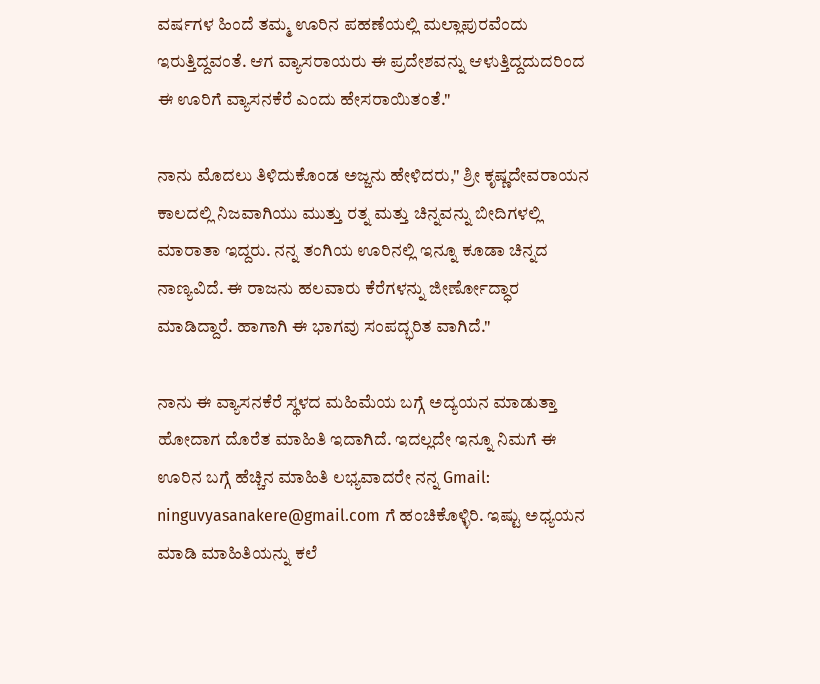ವರ್ಷಗಳ ಹಿಂದೆ ತಮ್ಮ ಊರಿನ ಪಹಣೆಯಲ್ಲಿ ಮಲ್ಲಾಪುರವೆಂದು ಇರುತ್ತಿದ್ದವಂತೆ. ಆಗ ವ್ಯಾಸರಾಯರು ಈ ಪ್ರದೇಶವನ್ನು ಆಳುತ್ತಿದ್ದದುದರಿಂದ ಈ ಊರಿಗೆ ವ್ಯಾಸನಕೆರೆ ಎಂದು ಹೇಸರಾಯಿತಂತೆ."

ನಾನು ಮೊದಲು ತಿಳಿದುಕೊಂಡ ಅಜ್ಜನು ಹೇಳಿದರು," ಶ್ರೀ ಕೃಷ್ಣದೇವರಾಯನ ಕಾಲದಲ್ಲಿ ನಿಜವಾಗಿಯು ಮುತ್ತು ರತ್ನ ಮತ್ತು ಚಿನ್ನವನ್ನು‌ ಬೀದಿಗಳಲ್ಲಿ ಮಾರಾತಾ ಇದ್ದರು. ನನ್ನ ತಂಗಿಯ ಊರಿನಲ್ಲಿ ಇನ್ನೂ ಕೂಡಾ ಚಿನ್ನದ ನಾಣ್ಯವಿದೆ. ಈ ರಾಜನು ಹಲವಾರು ಕೆರೆಗಳನ್ನು ಜೀರ್ಣೋದ್ಧಾರ ಮಾಡಿದ್ದಾರೆ. ಹಾಗಾಗಿ ಈ ಭಾಗವು ಸಂಪದ್ಭರಿತ ವಾಗಿದೆ."

ನಾನು ಈ ವ್ಯಾಸನಕೆರೆ ಸ್ಥಳದ ಮಹಿಮೆಯ ಬಗ್ಗೆ ಅದ್ಯಯನ ಮಾಡುತ್ತಾ ಹೋದಾಗ ದೊರೆತ ಮಾಹಿತಿ ಇದಾಗಿದೆ. ಇದಲ್ಲದೇ ಇನ್ನೂ ನಿಮಗೆ ಈ ಊರಿನ ಬಗ್ಗೆ ಹೆಚ್ಚಿನ ಮಾಹಿತಿ ಲಭ್ಯವಾದರೇ ನನ್ನ Gmail: ninguvyasanakere@gmail.com ಗೆ ಹಂಚಿಕೊಳ್ಳಿರಿ. ಇಷ್ಟು ಅಧ್ಯಯನ ಮಾಡಿ ಮಾಹಿತಿಯನ್ನು ಕಲೆ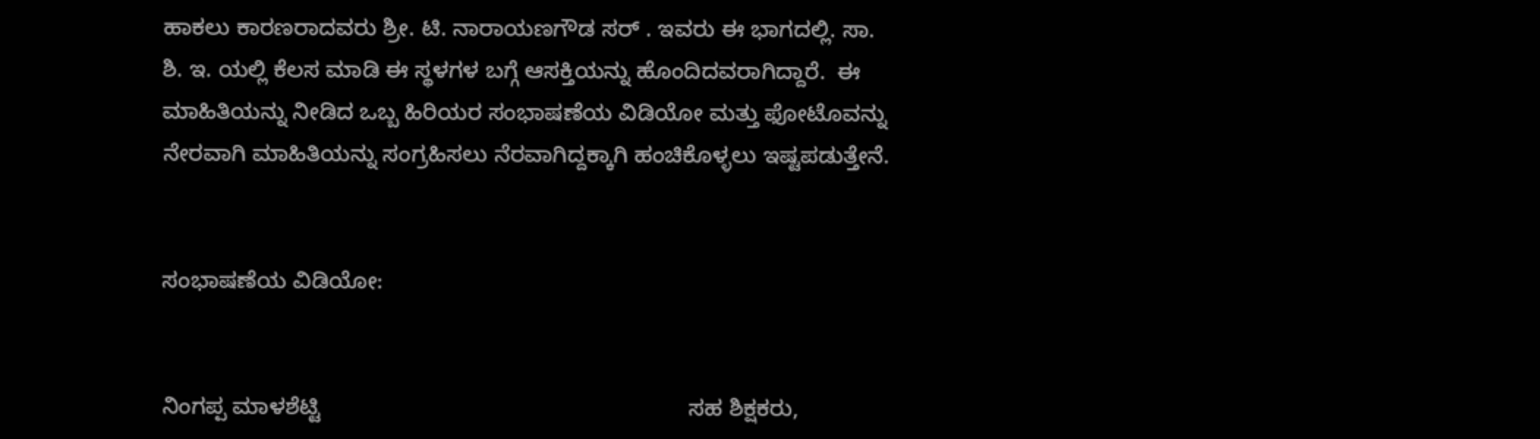ಹಾಕಲು ಕಾರಣರಾದವರು ಶ್ರೀ. ಟಿ. ನಾರಾಯಣಗೌಡ ಸರ್ . ಇವರು ಈ ಭಾಗದಲ್ಲಿ. ಸಾ. ಶಿ. ಇ. ಯಲ್ಲಿ ಕೆಲಸ ಮಾಡಿ ಈ ಸ್ಥಳಗಳ ಬಗ್ಗೆ ಆಸಕ್ತಿಯನ್ನು ಹೊಂದಿದವರಾಗಿದ್ದಾರೆ.  ಈ ಮಾಹಿತಿಯನ್ನು ನೀಡಿದ ಒಬ್ಬ ಹಿರಿಯರ ಸಂಭಾಷಣೆಯ ವಿಡಿಯೋ ಮತ್ತು ಫೋಟೊವನ್ನು ನೇರವಾಗಿ ಮಾಹಿತಿಯನ್ನು ಸಂಗ್ರಹಿಸಲು ನೆರವಾಗಿದ್ದಕ್ಕಾಗಿ ಹಂಚಿಕೊಳ್ಳಲು ಇಷ್ಟಪಡುತ್ತೇನೆ.


ಸಂಭಾಷಣೆಯ ವಿಡಿಯೋ:


ನಿಂಗಪ್ಪ ಮಾಳಶೆಟ್ಟಿ                                                          ಸಹ ಶಿಕ್ಷಕರು,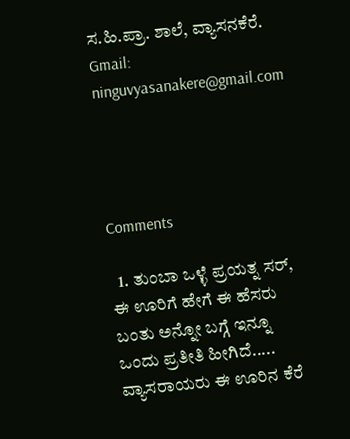ಸ.ಹಿ.ಪ್ರಾ. ಶಾಲೆ, ವ್ಯಾಸನಕೆರೆ.                                      Gmail: ninguvyasanakere@gmail.com




Comments

  1. ತುಂಬಾ ಒಳ್ಳೆ ಪ್ರಯತ್ನ ಸರ್, ಈ ಊರಿಗೆ ಹೇಗೆ ಈ ಹೆಸರು ಬಂತು ಅನ್ನೋ ಬಗ್ಗೆ ಇನ್ನೂ ಒಂದು ಪ್ರತೀತಿ ಹೀಗಿದೆ..... ವ್ಯಾಸರಾಯರು ಈ ಊರಿನ ಕೆರೆ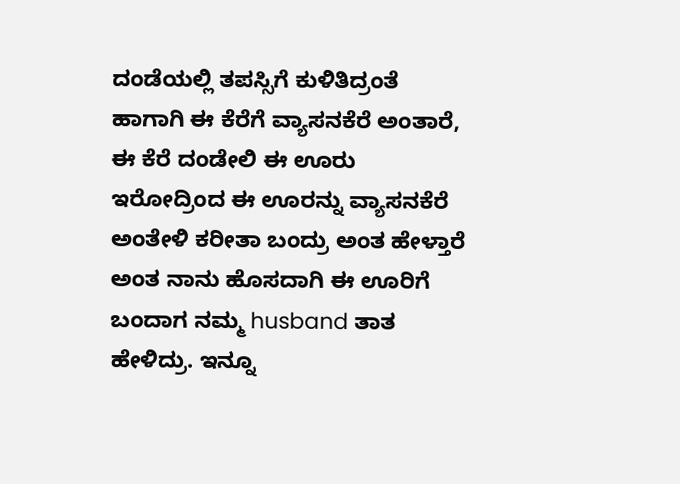ದಂಡೆಯಲ್ಲಿ ತಪಸ್ಸಿಗೆ ಕುಳಿತಿದ್ರಂತೆ ಹಾಗಾಗಿ ಈ ಕೆರೆಗೆ ವ್ಯಾಸನಕೆರೆ ಅಂತಾರೆ, ಈ ಕೆರೆ ದಂಡೇಲಿ ಈ ಊರು ಇರೋದ್ರಿಂದ ಈ ಊರನ್ನು ವ್ಯಾಸನಕೆರೆ ಅಂತೇಳಿ ಕರೀತಾ ಬಂದ್ರು ಅಂತ ಹೇಳ್ತಾರೆ ಅಂತ ನಾನು ಹೊಸದಾಗಿ ಈ ಊರಿಗೆ ಬಂದಾಗ ನಮ್ಮ husband ತಾತ ಹೇಳಿದ್ರು. ಇನ್ನೂ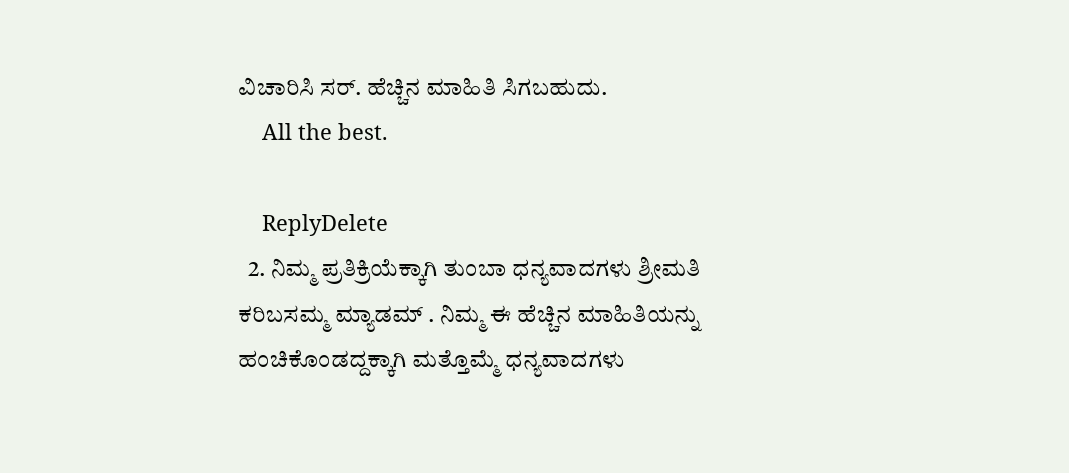ವಿಚಾರಿಸಿ ಸರ್. ಹೆಚ್ಚಿನ ಮಾಹಿತಿ ಸಿಗಬಹುದು.
    All the best.

    ReplyDelete
  2. ನಿಮ್ಮ ಪ್ರತಿಕ್ರಿಯೆಕ್ಕಾಗಿ ತುಂಬಾ ಧನ್ಯವಾದಗಳು ಶ್ರೀಮತಿ ಕರಿಬಸಮ್ಮ ಮ್ಯಾಡಮ್ . ನಿಮ್ಮ ಈ ಹೆಚ್ಚಿನ‌ ಮಾಹಿತಿಯನ್ನು ಹಂಚಿಕೊಂಡದ್ದಕ್ಕಾಗಿ ಮತ್ತೊಮ್ಮೆ ಧನ್ಯವಾದಗಳು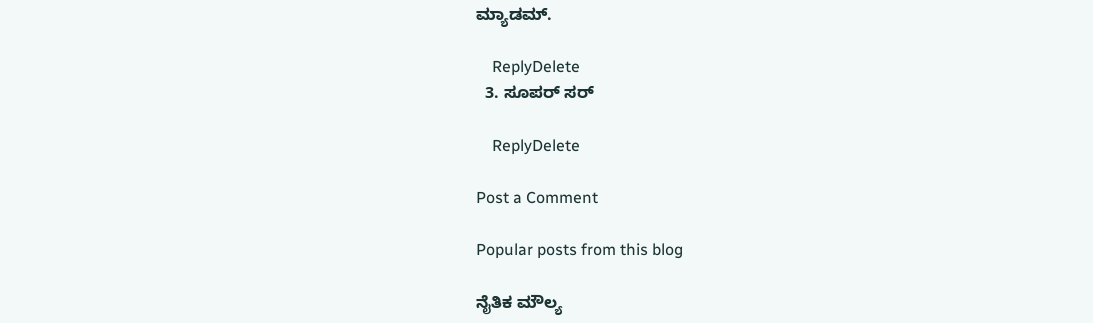ಮ್ಯಾಡಮ್.

    ReplyDelete
  3. ಸೂಪರ್ ಸರ್

    ReplyDelete

Post a Comment

Popular posts from this blog

ನೈತಿಕ ಮೌಲ್ಯ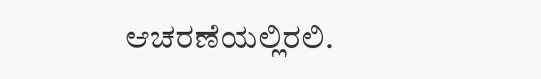ಆಚರಣೆಯಲ್ಲಿರಲಿ.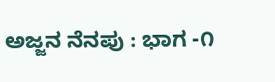ಅಜ್ಜನ ನೆನಪು : ಭಾಗ -೧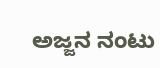ಅಜ್ಜನ ನಂಟು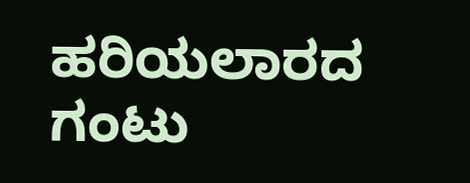ಹರಿಯಲಾರದ ಗಂಟು